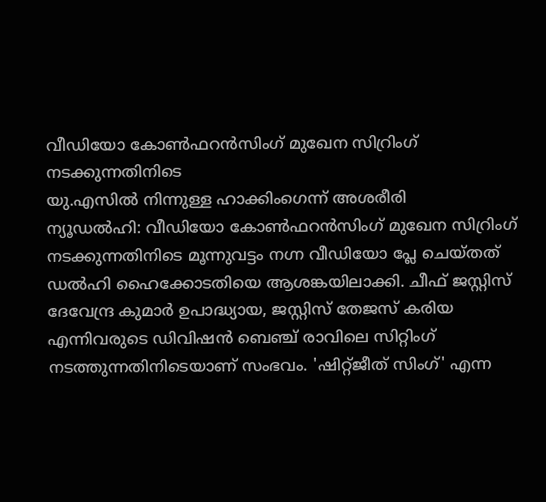വീഡിയോ കോൺഫറൻസിംഗ് മുഖേന സിറ്രിംഗ് നടക്കുന്നതിനിടെ
യു.എസിൽ നിന്നുള്ള ഹാക്കിംഗെന്ന് അശരീരി
ന്യൂഡൽഹി: വീഡിയോ കോൺഫറൻസിംഗ് മുഖേന സിറ്രിംഗ് നടക്കുന്നതിനിടെ മൂന്നുവട്ടം നഗ്ന വീഡിയോ പ്ലേ ചെയ്തത് ഡൽഹി ഹൈക്കോടതിയെ ആശങ്കയിലാക്കി. ചീഫ് ജസ്റ്റിസ് ദേവേന്ദ്ര കുമാർ ഉപാദ്ധ്യായ, ജസ്റ്റിസ് തേജസ് കരിയ എന്നിവരുടെ ഡിവിഷൻ ബെഞ്ച് രാവിലെ സിറ്റിംഗ് നടത്തുന്നതിനിടെയാണ് സംഭവം. 'ഷിറ്റ്ജീത് സിംഗ്' എന്ന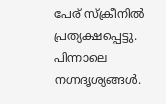പേര് സ്ക്രീനിൽ പ്രത്യക്ഷപ്പെട്ടു. പിന്നാലെ നഗ്നദൃശ്യങ്ങൾ.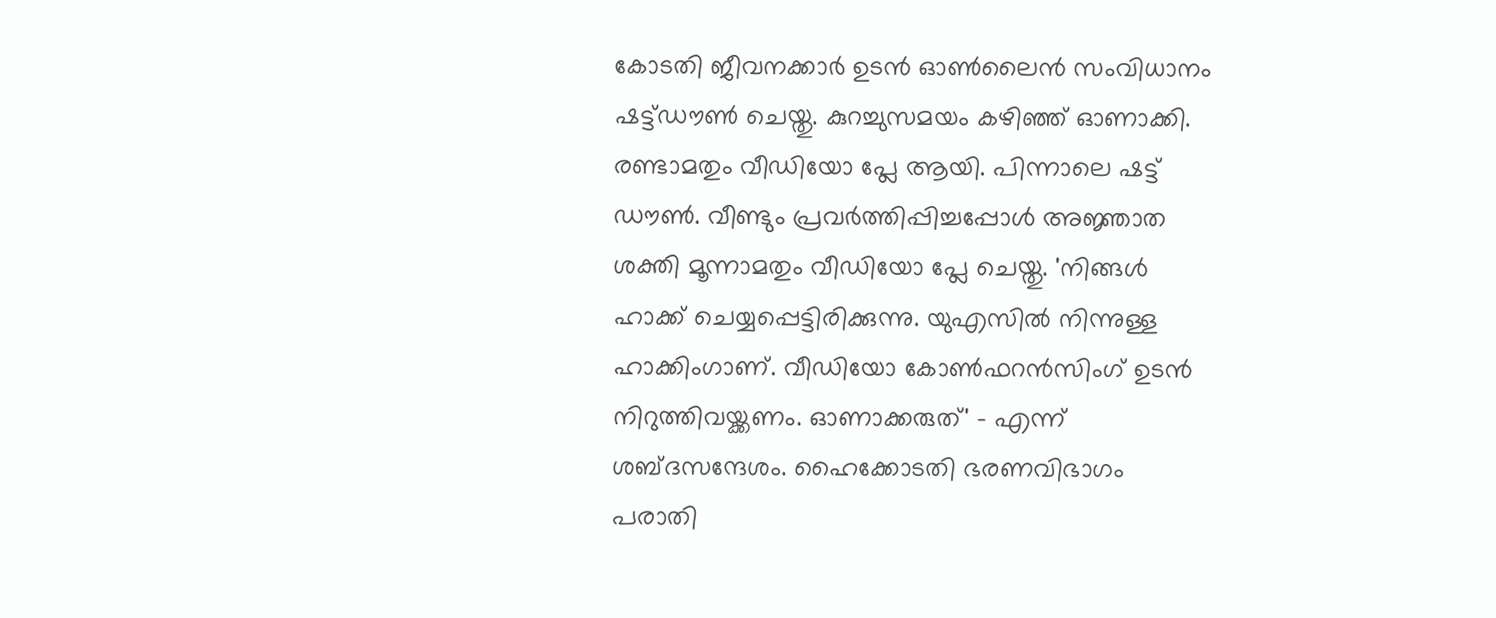കോടതി ജീവനക്കാർ ഉടൻ ഓൺലൈൻ സംവിധാനം ഷട്ട്ഡൗൺ ചെയ്തു. കുറച്ചുസമയം കഴിഞ്ഞ് ഓണാക്കി. രണ്ടാമതും വീഡിയോ പ്ലേ ആയി. പിന്നാലെ ഷട്ട് ഡൗൺ. വീണ്ടും പ്രവർത്തിപ്പിച്ചപ്പോൾ അജ്ഞാത ശക്തി മൂന്നാമതും വീഡിയോ പ്ലേ ചെയ്തു. 'നിങ്ങൾ ഹാക്ക് ചെയ്യപ്പെട്ടിരിക്കുന്നു. യുഎസിൽ നിന്നുള്ള ഹാക്കിംഗാണ്. വീഡിയോ കോൺഫറൻസിംഗ് ഉടൻ നിറുത്തിവയ്ക്കണം. ഓണാക്കരുത്' - എന്ന് ശബ്ദസന്ദേശം. ഹൈക്കോടതി ഭരണവിഭാഗം പരാതി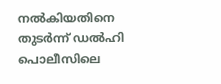നൽകിയതിനെ തുടർന്ന് ഡൽഹി പൊലീസിലെ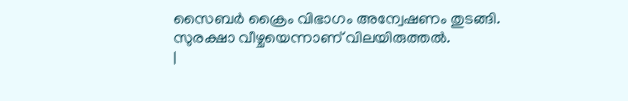സൈബർ ക്രൈം വിഭാഗം അന്വേഷണം തുടങ്ങി. സുരക്ഷാ വീഴ്ചയെന്നാണ് വിലയിരുത്തൽ.
|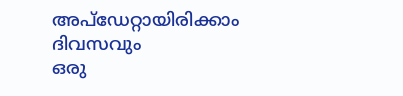അപ്ഡേറ്റായിരിക്കാം ദിവസവും
ഒരു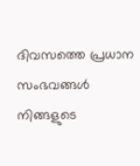ദിവസത്തെ പ്രധാന സംഭവങ്ങൾ നിങ്ങളുടെ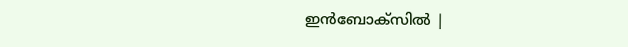ഇൻബോക്സിൽ |